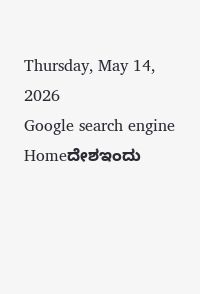Thursday, May 14, 2026
Google search engine
Homeದೇಶಇಂದು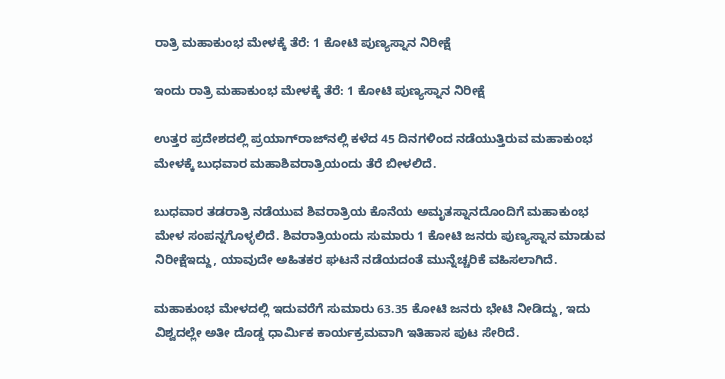ರಾತ್ರಿ ಮಹಾಕುಂಭ ಮೇಳಕ್ಕೆ ತೆರೆ: 1 ಕೋಟಿ ಪುಣ್ಯಸ್ನಾನ ನಿರೀಕ್ಷೆ

ಇಂದು ರಾತ್ರಿ ಮಹಾಕುಂಭ ಮೇಳಕ್ಕೆ ತೆರೆ: 1 ಕೋಟಿ ಪುಣ್ಯಸ್ನಾನ ನಿರೀಕ್ಷೆ

ಉತ್ತರ ಪ್ರದೇಶದಲ್ಲಿ ಪ್ರಯಾಗ್‌ರಾಜ್‌ನಲ್ಲಿ ಕಳೆದ 45 ದಿನಗಳಿಂದ ನಡೆಯುತ್ತಿರುವ ಮಹಾಕುಂಭ ಮೇಳಕ್ಕೆ ಬುಧವಾರ ಮಹಾಶಿವರಾತ್ರಿಯಂದು ತೆರೆ ಬೀಳಲಿದೆ.

ಬುಧವಾರ ತಡರಾತ್ರಿ ನಡೆಯುವ ಶಿವರಾತ್ರಿಯ ಕೊನೆಯ ಅಮೃತಸ್ನಾನದೊಂದಿಗೆ ಮಹಾಕುಂಭ ಮೇಳ ಸಂಪನ್ನಗೊಳ್ಳಲಿದೆ. ಶಿವರಾತ್ರಿಯಂದು ಸುಮಾರು 1 ಕೋಟಿ ಜನರು ಪುಣ್ಯಸ್ನಾನ ಮಾಡುವ ನಿರೀಕ್ಷೆಇದ್ದು, ಯಾವುದೇ ಅಹಿತಕರ ಘಟನೆ ನಡೆಯದಂತೆ ಮುನ್ನೆಚ್ಚರಿಕೆ ವಹಿಸಲಾಗಿದೆ.

ಮಹಾಕುಂಭ ಮೇಳದಲ್ಲಿ ಇದುವರೆಗೆ ಸುಮಾರು 63.35 ಕೋಟಿ ಜನರು ಭೇಟಿ ನೀಡಿದ್ದು, ಇದು ವಿಶ್ವದಲ್ಲೇ ಅತೀ ದೊಡ್ಡ ಧಾರ್ಮಿಕ ಕಾರ್ಯಕ್ರಮವಾಗಿ ಇತಿಹಾಸ ಪುಟ ಸೇರಿದೆ.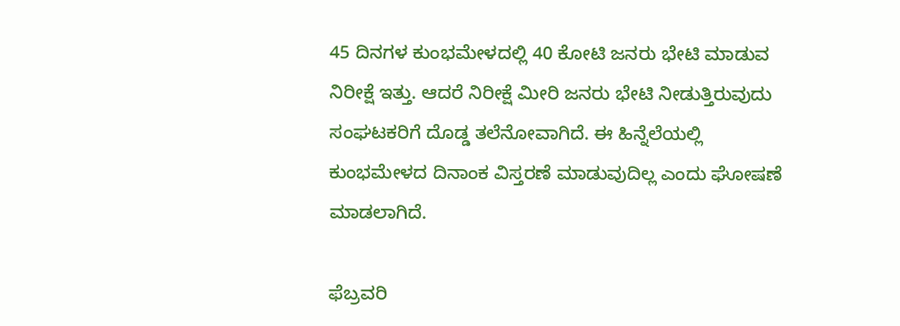45 ದಿನಗಳ ಕುಂಭಮೇಳದಲ್ಲಿ 40 ಕೋಟಿ ಜನರು ಭೇಟಿ ಮಾಡುವ ನಿರೀಕ್ಷೆ ಇತ್ತು. ಆದರೆ ನಿರೀಕ್ಷೆ ಮೀರಿ ಜನರು ಭೇಟಿ ನೀಡುತ್ತಿರುವುದು ಸಂಘಟಕರಿಗೆ ದೊಡ್ಡ ತಲೆನೋವಾಗಿದೆ. ಈ ಹಿನ್ನೆಲೆಯಲ್ಲಿ ಕುಂಭಮೇಳದ ದಿನಾಂಕ ವಿಸ್ತರಣೆ ಮಾಡುವುದಿಲ್ಲ ಎಂದು ಘೋಷಣೆ ಮಾಡಲಾಗಿದೆ.

ಫೆಬ್ರವರಿ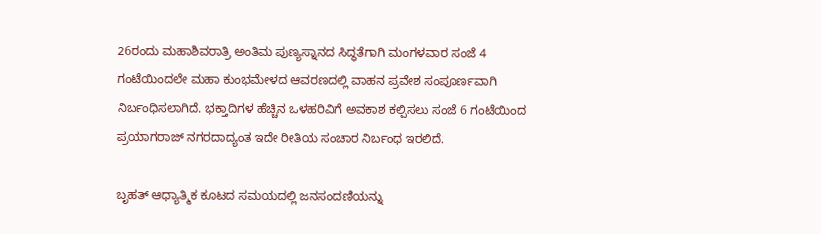26ರಂದು ಮಹಾಶಿವರಾತ್ರಿ ಅಂತಿಮ ಪುಣ್ಯಸ್ನಾನದ ಸಿದ್ಧತೆಗಾಗಿ ಮಂಗಳವಾರ ಸಂಜೆ 4 ಗಂಟೆಯಿಂದಲೇ ಮಹಾ ಕುಂಭಮೇಳದ ಆವರಣದಲ್ಲಿ ವಾಹನ ಪ್ರವೇಶ ಸಂಪೂರ್ಣವಾಗಿ ನಿರ್ಬಂಧಿಸಲಾಗಿದೆ. ಭಕ್ತಾದಿಗಳ ಹೆಚ್ಚಿನ ಒಳಹರಿವಿಗೆ ಅವಕಾಶ ಕಲ್ಪಿಸಲು ಸಂಜೆ 6 ಗಂಟೆಯಿಂದ ಪ್ರಯಾಗರಾಜ್ ನಗರದಾದ್ಯಂತ ಇದೇ ರೀತಿಯ ಸಂಚಾರ ನಿರ್ಬಂಧ ಇರಲಿದೆ.

ಬೃಹತ್‌ ಆಧ್ಯಾತ್ಮಿಕ ಕೂಟದ ಸಮಯದಲ್ಲಿ ಜನಸಂದಣಿಯನ್ನು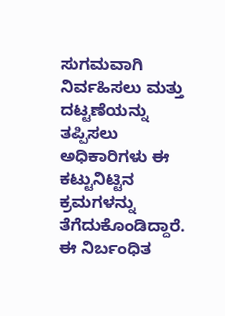ಸುಗಮವಾಗಿ ನಿರ್ವಹಿಸಲು ಮತ್ತು ದಟ್ಟಣೆಯನ್ನು ತಪ್ಪಿಸಲು ಅಧಿಕಾರಿಗಳು ಈ ಕಟ್ಟುನಿಟ್ಟಿನ ಕ್ರಮಗಳನ್ನು ತೆಗೆದುಕೊಂಡಿದ್ದಾರೆ. ಈ ನಿರ್ಬಂಧಿತ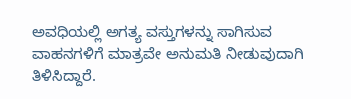ಅವಧಿಯಲ್ಲಿ ಅಗತ್ಯ ವಸ್ತುಗಳನ್ನು ಸಾಗಿಸುವ ವಾಹನಗಳಿಗೆ ಮಾತ್ರವೇ ಅನುಮತಿ ನೀಡುವುದಾಗಿ ತಿಳಿಸಿದ್ದಾರೆ.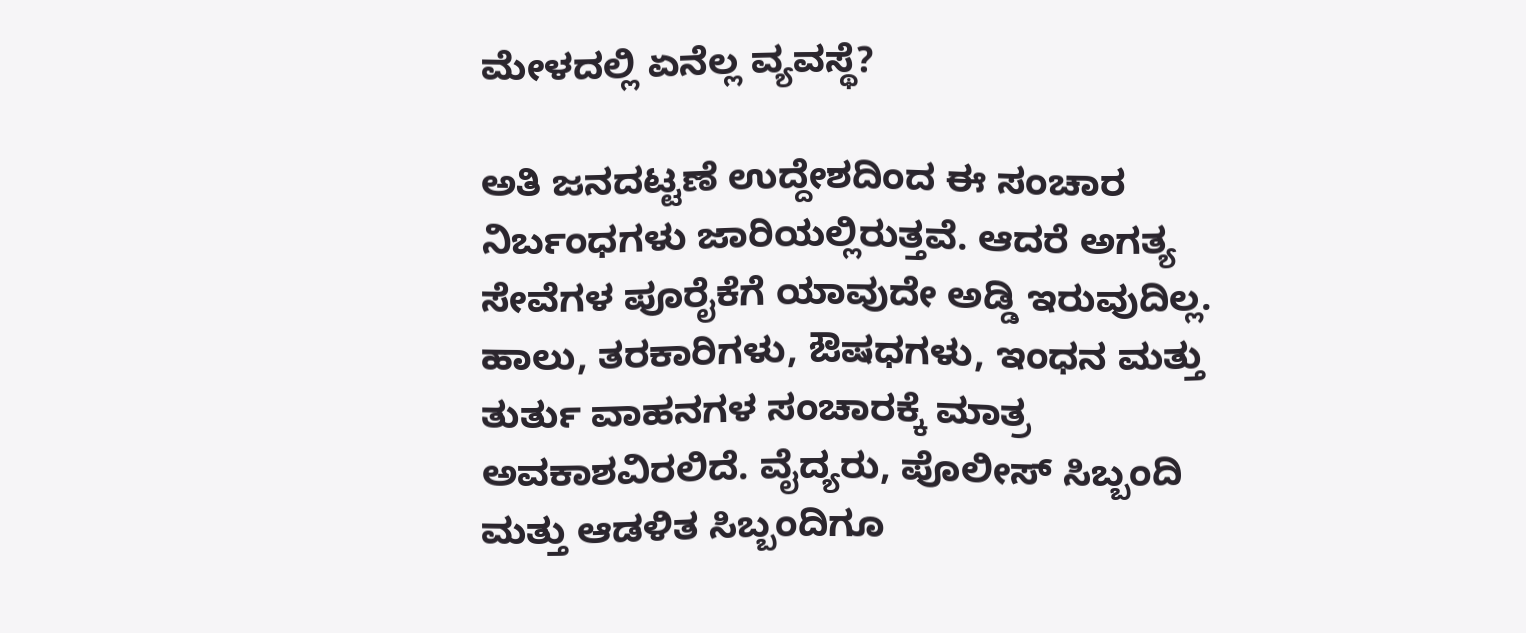ಮೇಳದಲ್ಲಿ ಏನೆಲ್ಲ ವ್ಯವಸ್ಥೆ?

ಅತಿ ಜನದಟ್ಟಣೆ ಉದ್ದೇಶದಿಂದ ಈ ಸಂಚಾರ ನಿರ್ಬಂಧಗಳು ಜಾರಿಯಲ್ಲಿರುತ್ತವೆ. ಆದರೆ ಅಗತ್ಯ ಸೇವೆಗಳ ಪೂರೈಕೆಗೆ ಯಾವುದೇ ಅಡ್ಡಿ ಇರುವುದಿಲ್ಲ. ಹಾಲು, ತರಕಾರಿಗಳು, ಔಷಧಗಳು, ಇಂಧನ ಮತ್ತು ತುರ್ತು ವಾಹನಗಳ ಸಂಚಾರಕ್ಕೆ ಮಾತ್ರ ಅವಕಾಶವಿರಲಿದೆ. ವೈದ್ಯರು, ಪೊಲೀಸ್ ಸಿಬ್ಬಂದಿ ಮತ್ತು ಆಡಳಿತ ಸಿಬ್ಬಂದಿಗೂ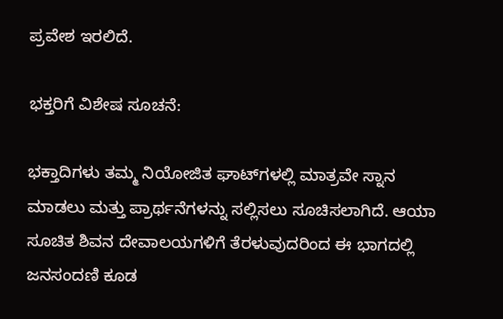ಪ್ರವೇಶ ಇರಲಿದೆ.

ಭಕ್ತರಿಗೆ ವಿಶೇಷ ಸೂಚನೆ:

ಭಕ್ತಾದಿಗಳು ತಮ್ಮ ನಿಯೋಜಿತ ಘಾಟ್‌ಗಳಲ್ಲಿ ಮಾತ್ರವೇ ಸ್ನಾನ ಮಾಡಲು ಮತ್ತು ಪ್ರಾರ್ಥನೆಗಳನ್ನು ಸಲ್ಲಿಸಲು ಸೂಚಿಸಲಾಗಿದೆ. ಆಯಾ ಸೂಚಿತ ಶಿವನ ದೇವಾಲಯಗಳಿಗೆ ತೆರಳುವುದರಿಂದ ಈ ಭಾಗದಲ್ಲಿ ಜನಸಂದಣಿ ಕೂಡ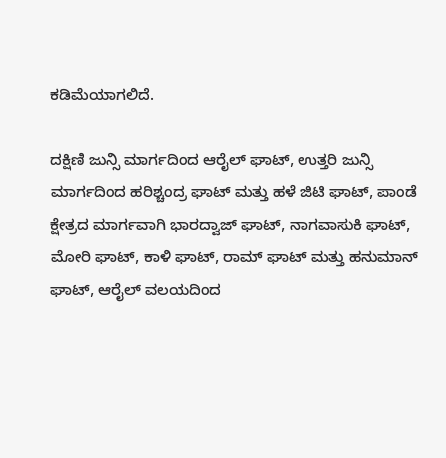ಕಡಿಮೆಯಾಗಲಿದೆ.

ದಕ್ಷಿಣಿ ಜುನ್ಸಿ ಮಾರ್ಗದಿಂದ ಆರೈಲ್ ಘಾಟ್, ಉತ್ತರಿ ಜುನ್ಸಿ ಮಾರ್ಗದಿಂದ ಹರಿಶ್ಚಂದ್ರ ಘಾಟ್ ಮತ್ತು ಹಳೆ ಜಿಟಿ ಘಾಟ್, ಪಾಂಡೆ ಕ್ಷೇತ್ರದ ಮಾರ್ಗವಾಗಿ ಭಾರದ್ವಾಜ್ ಘಾಟ್, ನಾಗವಾಸುಕಿ ಘಾಟ್, ಮೋರಿ ಘಾಟ್, ಕಾಳಿ ಘಾಟ್, ರಾಮ್ ಘಾಟ್ ಮತ್ತು ಹನುಮಾನ್ ಘಾಟ್, ಆರೈಲ್ ವಲಯದಿಂದ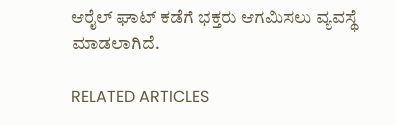ಆರೈಲ್ ಘಾಟ್ ಕಡೆಗೆ ಭಕ್ತರು ಆಗಮಿಸಲು ವ್ಯವಸ್ಥೆ ಮಾಡಲಾಗಿದೆ.

RELATED ARTICLES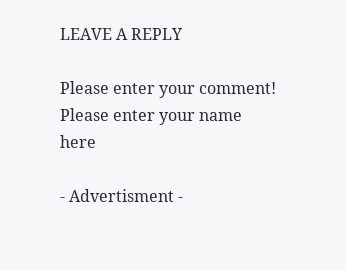LEAVE A REPLY

Please enter your comment!
Please enter your name here

- Advertisment -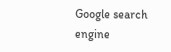Google search engine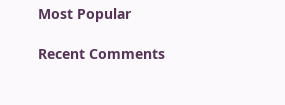Most Popular

Recent Comments